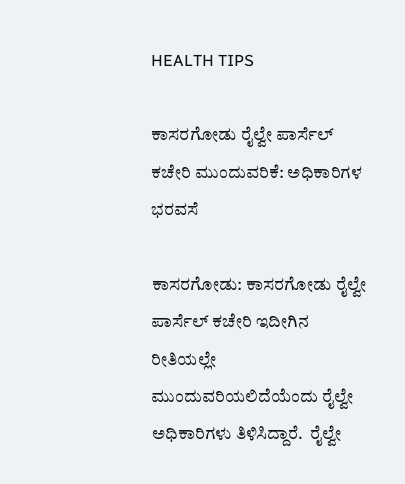HEALTH TIPS

ಕಾಸರಗೋಡು ರೈಲ್ವೇ ಪಾರ್ಸೆಲ್ ಕಚೇರಿ ಮುಂದುವರಿಕೆ: ಅಧಿಕಾರಿಗಳ ಭರವಸೆ

ಕಾಸರಗೋಡು: ಕಾಸರಗೋಡು ರೈಲ್ವೇ ಪಾರ್ಸೆಲ್ ಕಚೇರಿ ಇದೀಗಿನ ರೀತಿಯಲ್ಲೇ ಮುಂದುವರಿಯಲಿದೆಯೆಂದು ರೈಲ್ವೇ ಅಧಿಕಾರಿಗಳು ತಿಳಿಸಿದ್ದಾರೆ.  ರೈಲ್ವೇ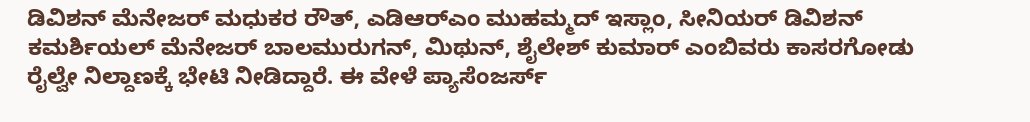ಡಿವಿಶನ್ ಮೆನೇಜರ್ ಮಧುಕರ ರೌತ್, ಎಡಿಆರ್‍ಎಂ ಮುಹಮ್ಮದ್ ಇಸ್ಲಾಂ, ಸೀನಿಯರ್ ಡಿವಿಶನ್ ಕಮರ್ಶಿಯಲ್ ಮೆನೇಜರ್ ಬಾಲಮುರುಗನ್, ಮಿಥುನ್, ಶೈಲೇಶ್ ಕುಮಾರ್ ಎಂಬಿವರು ಕಾಸರಗೋಡು ರೈಲ್ವೇ ನಿಲ್ದಾಣಕ್ಕೆ ಭೇಟಿ ನೀಡಿದ್ದಾರೆ. ಈ ವೇಳೆ ಪ್ಯಾಸೆಂಜರ್ಸ್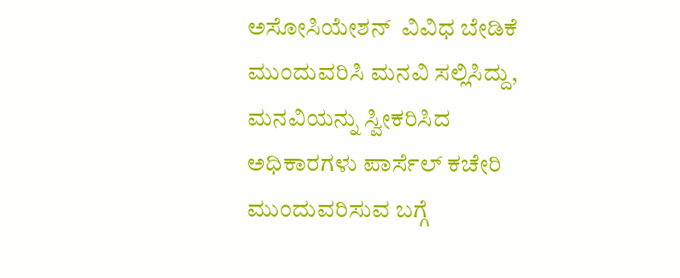ಅಸೋಸಿಯೇಶನ್  ವಿವಿಧ ಬೇಡಿಕೆ  ಮುಂದುವರಿಸಿ ಮನವಿ ಸಲ್ಲಿಸಿದ್ದು, ಮನವಿಯನ್ನು ಸ್ವೀಕರಿಸಿದ ಅಧಿಕಾರಗಳು ಪಾರ್ಸೆಲ್ ಕಚೇರಿ ಮುಂದುವರಿಸುವ ಬಗ್ಗೆ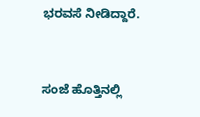ಭರವಸೆ ನೀಡಿದ್ದಾರೆ.


ಸಂಜೆ ಹೊತ್ತಿನಲ್ಲಿ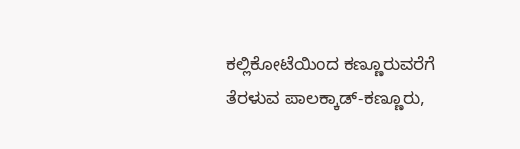ಕಲ್ಲಿಕೋಟೆಯಿಂದ ಕಣ್ಣೂರುವರೆಗೆ ತೆರಳುವ ಪಾಲಕ್ಕಾಡ್-ಕಣ್ಣೂರು,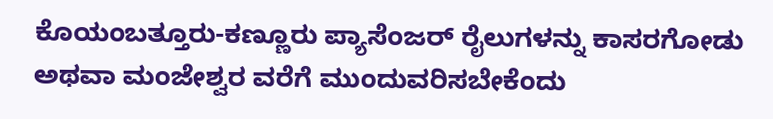ಕೊಯಂಬತ್ತೂರು-ಕಣ್ಣೂರು ಪ್ಯಾಸೆಂಜರ್ ರೈಲುಗಳನ್ನು ಕಾಸರಗೋಡು ಅಥವಾ ಮಂಜೇಶ್ವರ ವರೆಗೆ ಮುಂದುವರಿಸಬೇಕೆಂದು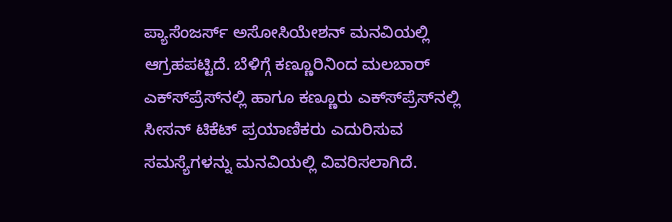ಪ್ಯಾಸೆಂಜರ್ಸ್ ಅಸೋಸಿಯೇಶನ್ ಮನವಿಯಲ್ಲಿ ಆಗ್ರಹಪಟ್ಟಿದೆ. ಬೆಳಿಗ್ಗೆ ಕಣ್ಣೂರಿನಿಂದ ಮಲಬಾರ್ ಎಕ್ಸ್‍ಪ್ರೆಸ್‍ನಲ್ಲಿ ಹಾಗೂ ಕಣ್ಣೂರು ಎಕ್ಸ್‍ಪ್ರೆಸ್‍ನಲ್ಲಿ ಸೀಸನ್ ಟಿಕೆಟ್ ಪ್ರಯಾಣಿಕರು ಎದುರಿಸುವ ಸಮಸ್ಯೆಗಳನ್ನು ಮನವಿಯಲ್ಲಿ ವಿವರಿಸಲಾಗಿದೆ.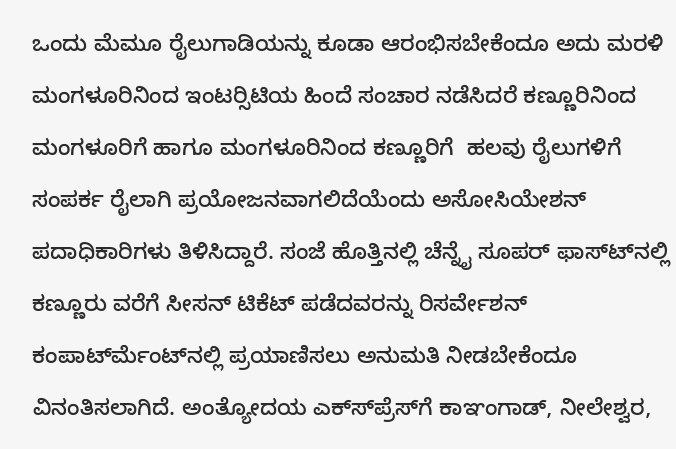ಒಂದು ಮೆಮೂ ರೈಲುಗಾಡಿಯನ್ನು ಕೂಡಾ ಆರಂಭಿಸಬೇಕೆಂದೂ ಅದು ಮರಳಿ ಮಂಗಳೂರಿನಿಂದ ಇಂಟರ್‍ಸಿಟಿಯ ಹಿಂದೆ ಸಂಚಾರ ನಡೆಸಿದರೆ ಕಣ್ಣೂರಿನಿಂದ ಮಂಗಳೂರಿಗೆ ಹಾಗೂ ಮಂಗಳೂರಿನಿಂದ ಕಣ್ಣೂರಿಗೆ  ಹಲವು ರೈಲುಗಳಿಗೆ ಸಂಪರ್ಕ ರೈಲಾಗಿ ಪ್ರಯೋಜನವಾಗಲಿದೆಯೆಂದು ಅಸೋಸಿಯೇಶನ್ ಪದಾಧಿಕಾರಿಗಳು ತಿಳಿಸಿದ್ದಾರೆ. ಸಂಜೆ ಹೊತ್ತಿನಲ್ಲಿ ಚೆನ್ನೈ ಸೂಪರ್ ಫಾಸ್ಟ್‍ನಲ್ಲಿ ಕಣ್ಣೂರು ವರೆಗೆ ಸೀಸನ್ ಟಿಕೆಟ್ ಪಡೆದವರನ್ನು ರಿಸರ್ವೇಶನ್ ಕಂಪಾರ್ಟ್‍ಮೆಂಟ್‍ನಲ್ಲಿ ಪ್ರಯಾಣಿಸಲು ಅನುಮತಿ ನೀಡಬೇಕೆಂದೂ ವಿನಂತಿಸಲಾಗಿದೆ. ಅಂತ್ಯೋದಯ ಎಕ್ಸ್‍ಪ್ರೆಸ್‍ಗೆ ಕಾಞಂಗಾಡ್, ನೀಲೇಶ್ವರ,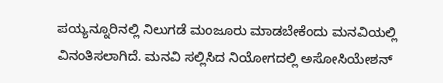ಪಯ್ಯನ್ನೂರಿನಲ್ಲಿ ನಿಲುಗಡೆ ಮಂಜೂರು ಮಾಡಬೇಕೆಂದು ಮನವಿಯಲ್ಲಿ ವಿನಂತಿಸಲಾಗಿದೆ. ಮನವಿ ಸಲ್ಲಿಸಿದ ನಿಯೋಗದಲ್ಲಿ ಅಸೋಸಿಯೇಶನ್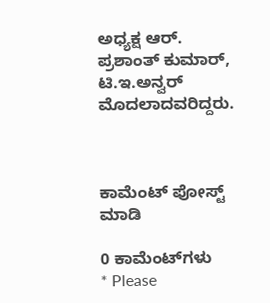ಅಧ್ಯಕ್ಷ ಆರ್. ಪ್ರಶಾಂತ್ ಕುಮಾರ್, ಟಿ.ಇ.ಅನ್ವರ್ ಮೊದಲಾದವರಿದ್ದರು.



ಕಾಮೆಂಟ್‌‌ ಪೋಸ್ಟ್‌ ಮಾಡಿ

0 ಕಾಮೆಂಟ್‌ಗಳು
* Please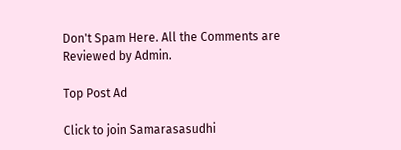Don't Spam Here. All the Comments are Reviewed by Admin.

Top Post Ad

Click to join Samarasasudhi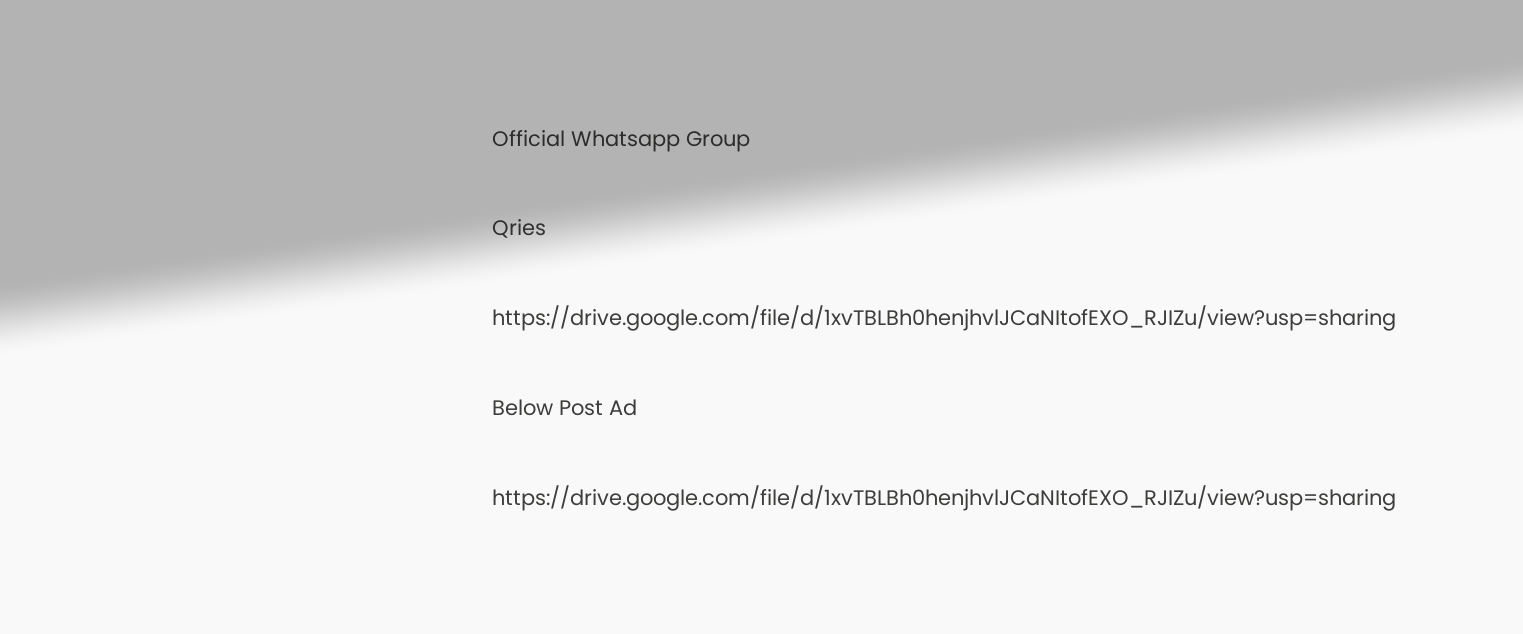Official Whatsapp Group

Qries

https://drive.google.com/file/d/1xvTBLBh0henjhvlJCaNItofEXO_RJIZu/view?usp=sharing

Below Post Ad

https://drive.google.com/file/d/1xvTBLBh0henjhvlJCaNItofEXO_RJIZu/view?usp=sharing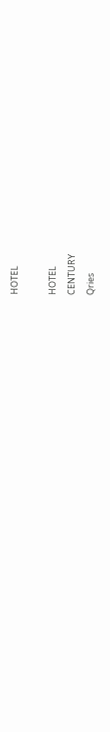HOTEL

HOTEL
CENTURY
Qries